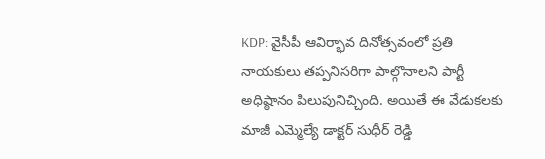KDP: వైసీపీ ఆవిర్భావ దినోత్సవంలో ప్రతి నాయకులు తప్పనిసరిగా పాల్గొనాలని పార్టీ అధిష్ఠానం పిలుపునిచ్చింది. అయితే ఈ వేడుకలకు మాజీ ఎమ్మెల్యే డాక్టర్ సుధీర్ రెడ్డి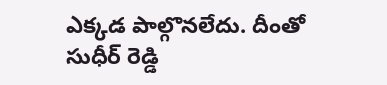ఎక్కడ పాల్గొనలేదు. దీంతో సుధీర్ రెడ్డి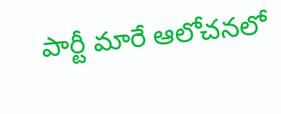పార్టీ మారే ఆలోచనలో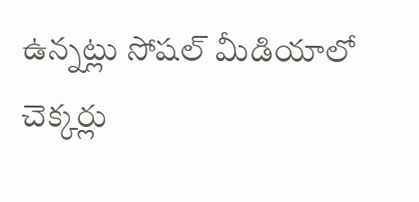ఉన్నట్లు సోషల్ మీడియాలో చెక్కర్లు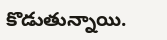కొడుతున్నాయి.